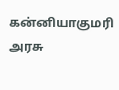கன்னியாகுமரி அரசு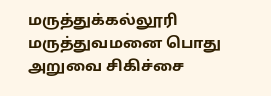மருத்துக்கல்லூரி மருத்துவமனை பொது அறுவை சிகிச்சை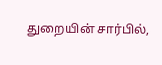துறையின் சார்பில்,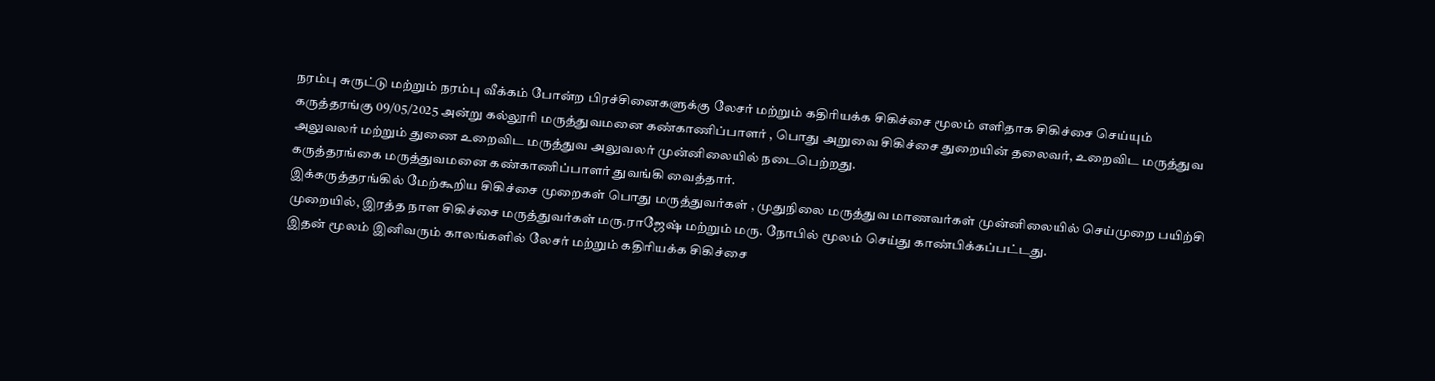நரம்பு சுருட்டு மற்றும் நரம்பு வீக்கம் போன்ற பிரச்சினைகளுக்கு லேசர் மற்றும் கதிரியக்க சிகிச்சை மூலம் எளிதாக சிகிச்சை செய்யும் கருத்தரங்கு 09/05/2025 அன்று கல்லூரி மருத்துவமனை கண்காணிப்பாளர் , பொது அறுவை சிகிச்சை துறையின் தலைவர், உறைவிட மருத்துவ அலுவலர் மற்றும் துணை உறைவிட மருத்துவ அலுவலர் முன்னிலையில் நடைபெற்றது.
கருத்தரங்கை மருத்துவமனை கண்காணிப்பாளர் துவங்கி வைத்தார்.
இக்கருத்தரங்கில் மேற்கூறிய சிகிச்சை முறைகள் பொது மருத்துவர்கள் , முதுநிலை மருத்துவ மாணவர்கள் முன்னிலையில் செய்முறை பயிற்சி முறையில், இரத்த நாள சிகிச்சை மருத்துவர்கள் மரு.ராஜேஷ் மற்றும் மரு. நோபில் மூலம் செய்து காண்பிக்கப்பட்டது.
இதன் மூலம் இனிவரும் காலங்களில் லேசர் மற்றும் கதிரியக்க சிகிச்சை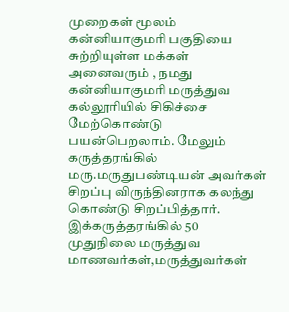முறைகள் மூலம் கன்னியாகுமரி பகுதியை சுற்றியுள்ள மக்கள் அனைவரும் , நமது கன்னியாகுமரி மருத்துவ கல்லூரியில் சிகிச்சை மேற்கொண்டு பயன்பெறலாம். மேலும் கருத்தரங்கில் மரு.மருதுபண்டியன் அவர்கள் சிறப்பு விருந்தினராக கலந்து கொண்டு சிறப்பித்தார்.
இக்கருத்தரங்கில் 50 முதுநிலை மருத்துவ மாணவர்கள்,மருத்துவர்கள்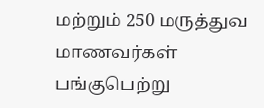மற்றும் 250 மருத்துவ மாணவர்கள் பங்குபெற்று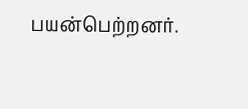பயன்பெற்றனர்.